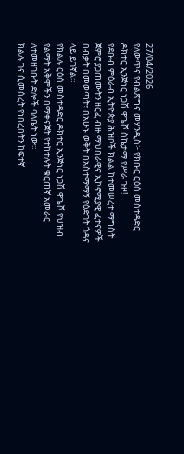27/04/2026
የለውጥና የብልጽግና መሃንዲስ፦ የክቡር ርዕሰ መስተዳድር ዶክተር ኢንጅነር ነጋሽ ዋጌሾ ስኬታማ የሥራ ጉዞ!
የደቡብ ምዕራብ ኢትዮጵያ ሕዝቦች ክልል ከተመሠረተ ማግስት ጀምሮ ያጋጠሙትን ዘርፈ ብዙ ማህበራዊና ኢኮኖሚያዊ ፈተናዎች በብቃት በመወጣት፣ በአሁኑ ወቅት በአስተማማኝ የዕድገት ጎዳና ላይ ይገኛል።
የክልሉ ርዕሰ መስተዳድር ዶክተር ኢንጅነር ነጋሽ ዋጌሾ የህዝብ የልማት አቅሞችን በማቀናጀት የተከተሉት ቁርጠኛ አመራር ለተመዘገቡት ድሎች ባለቤት ነው።
ክልሉ ገና ሲመሰረት የነበረበትን ከፍተኛ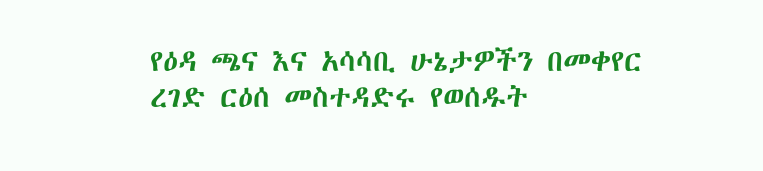የዕዳ ጫና እና አሳሳቢ ሁኔታዎችን በመቀየር ረገድ ርዕሰ መስተዳድሩ የወሰዱት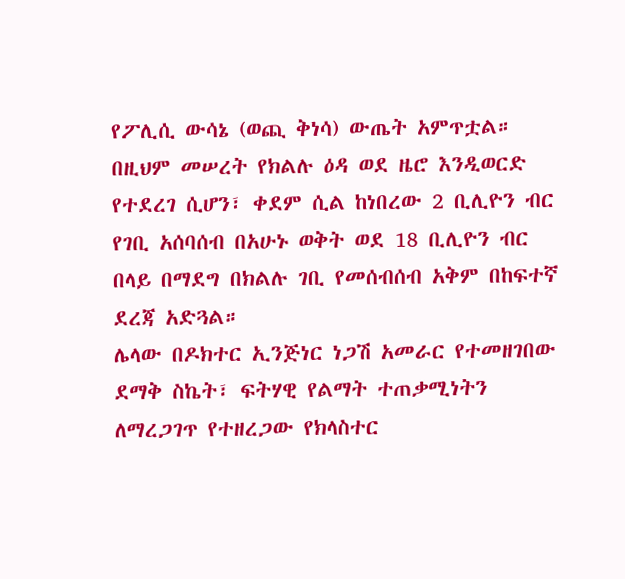የፖሊሲ ውሳኔ (ወጪ ቅነሳ) ውጤት አምጥቷል።
በዚህም መሠረት የክልሉ ዕዳ ወደ ዜሮ እንዲወርድ የተደረገ ሲሆን፣ ቀደም ሲል ከነበረው 2 ቢሊዮን ብር የገቢ አሰባሰብ በአሁኑ ወቅት ወደ 18 ቢሊዮን ብር በላይ በማደግ በክልሉ ገቢ የመሰብሰብ አቅም በከፍተኛ ደረጃ አድጓል።
ሌላው በዶክተር ኢንጅነር ነጋሽ አመራር የተመዘገበው ደማቅ ስኬት፣ ፍትሃዊ የልማት ተጠቃሚነትን ለማረጋገጥ የተዘረጋው የክላስተር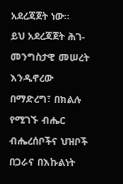አደረጃጀት ነው።
ይህ አደረጃጀት ሕገ-መንግስታዊ መሠረት እንዲኖረው በማድረግ፣ በክልሉ የሚገኙ ብሔር ብሔረሰቦችና ህዝቦች በጋራና በእኩልነት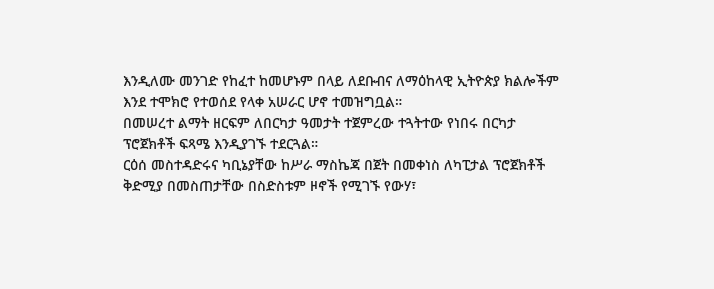እንዲለሙ መንገድ የከፈተ ከመሆኑም በላይ ለደቡብና ለማዕከላዊ ኢትዮጵያ ክልሎችም እንደ ተሞክሮ የተወሰደ የላቀ አሠራር ሆኖ ተመዝግቧል።
በመሠረተ ልማት ዘርፍም ለበርካታ ዓመታት ተጀምረው ተጓትተው የነበሩ በርካታ ፕሮጀክቶች ፍጻሜ እንዲያገኙ ተደርጓል።
ርዕሰ መስተዳድሩና ካቢኔያቸው ከሥራ ማስኬጃ በጀት በመቀነስ ለካፒታል ፕሮጀክቶች ቅድሚያ በመስጠታቸው በስድስቱም ዞኖች የሚገኙ የውሃ፣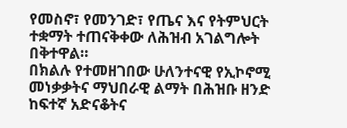የመስኖ፣ የመንገድ፣ የጤና እና የትምህርት ተቋማት ተጠናቅቀው ለሕዝብ አገልግሎት በቅተዋል።
በክልሉ የተመዘገበው ሁለንተናዊ የኢኮኖሚ መነቃቃትና ማህበራዊ ልማት በሕዝቡ ዘንድ ከፍተኛ አድናቆትና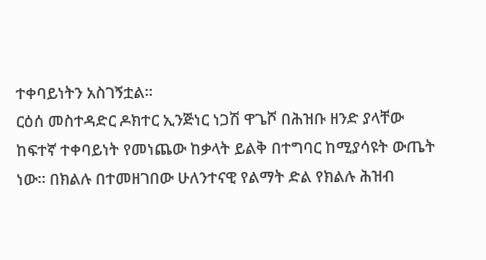ተቀባይነትን አስገኝቷል።
ርዕሰ መስተዳድር ዶክተር ኢንጅነር ነጋሽ ዋጌሾ በሕዝቡ ዘንድ ያላቸው ከፍተኛ ተቀባይነት የመነጨው ከቃላት ይልቅ በተግባር ከሚያሳዩት ውጤት ነው። በክልሉ በተመዘገበው ሁለንተናዊ የልማት ድል የክልሉ ሕዝብ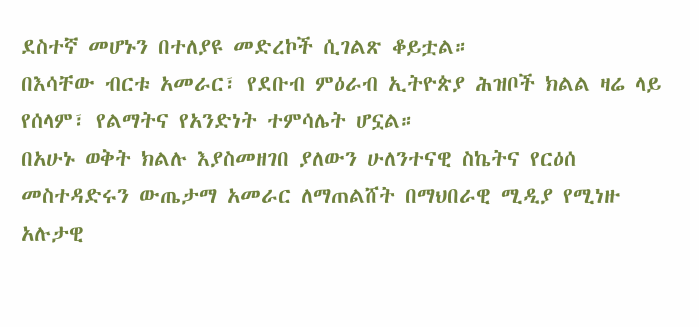ደስተኛ መሆኑን በተለያዩ መድረኮች ሲገልጽ ቆይቷል።
በእሳቸው ብርቱ አመራር፣ የደቡብ ምዕራብ ኢትዮጵያ ሕዝቦች ክልል ዛሬ ላይ የሰላም፣ የልማትና የአንድነት ተምሳሌት ሆኗል።
በአሁኑ ወቅት ክልሉ እያስመዘገበ ያለውን ሁለንተናዊ ስኬትና የርዕሰ መስተዳድሩን ውጤታማ አመራር ለማጠልሸት በማህበራዊ ሚዲያ የሚነዙ አሉታዊ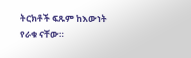ትርክቶች ፍጹም ከእውነት የራቁ ናቸው።